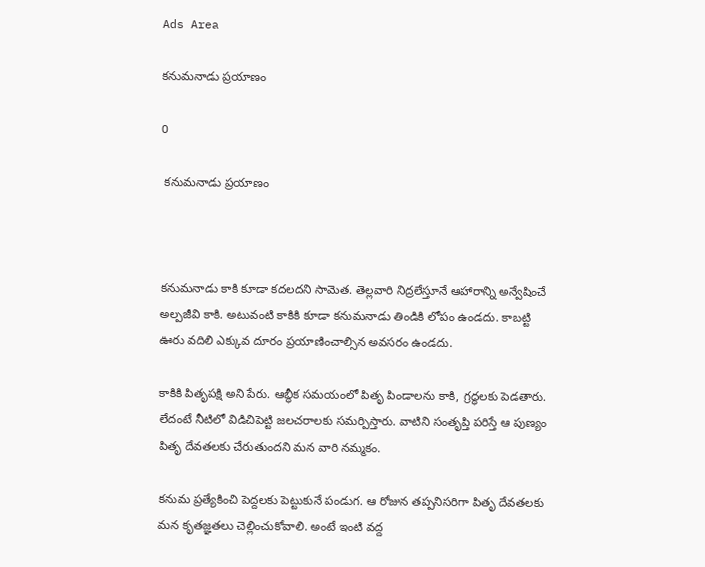Ads Area

కనుమనాడు ప్రయాణం

0

 కనుమనాడు ప్రయాణం



కనుమనాడు కాకి కూడా కదలదని సామెత. తెల్లవారి నిద్రలేస్తూనే ఆహారాన్ని అన్వేషించే అల్పజీవి కాకి. అటువంటి కాకికి కూడా కనుమనాడు తిండికి లోపం ఉండదు. కాబట్టి ఊరు వదిలి ఎక్కువ దూరం ప్రయాణించాల్సిన అవసరం ఉండదు.

కాకికి పితృపక్షి అని పేరు. ఆబ్ధీక సమయంలో పితృ పిండాలను కాకి, గ్రద్ధలకు పెడతారు. లేదంటే నీటిలో విడిచిపెట్టి జలచరాలకు సమర్పిస్తారు. వాటిని సంతృప్తి పరిస్తే ఆ పుణ్యం పితృ దేవతలకు చేరుతుందని మన వారి నమ్మకం.

కనుమ ప్రత్యేకించి పెద్దలకు పెట్టుకునే పండుగ. ఆ రోజున తప్పనిసరిగా పితృ దేవతలకు మన కృతజ్ఞతలు చెల్లించుకోవాలి. అంటే ఇంటి వద్ద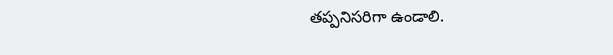తప్పనిసరిగా ఉండాలి.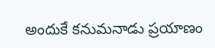అందుకే కనుమనాడు ప్రయాణం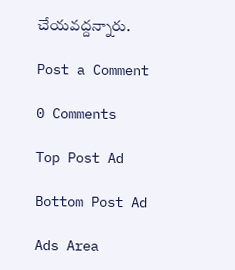చేయవద్దన్నారు.

Post a Comment

0 Comments

Top Post Ad

Bottom Post Ad

Ads Area